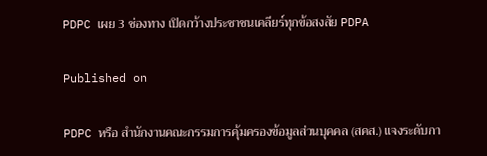PDPC เผย 3 ช่องทาง เปิดกว้างประชาชนเคลียร์ทุกข้อสงสัย PDPA

Published on

PDPC หรือ สำนักงานคณะกรรมการคุ้มครองข้อมูลส่วนบุคคล (สคส.) แจงระดับกา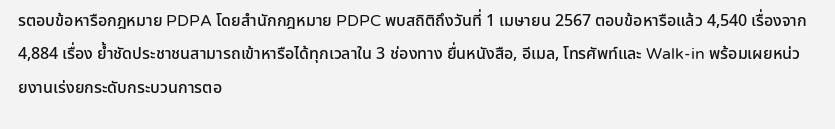รตอบข้อหารือกฎหมาย PDPA โดยสำนักกฎหมาย PDPC พบสถิติถึงวันที่ 1 เมษายน 2567 ตอบข้อหารือแล้ว 4,540 เรื่องจาก 4,884 เรื่อง ย้ำชัดประชาชนสามารถเข้าหารือได้ทุกเวลาใน 3 ช่องทาง ยื่นหนังสือ, อีเมล, โทรศัพท์และ Walk-in พร้อมเผยหน่วยงานเร่งยกระดับกระบวนการตอ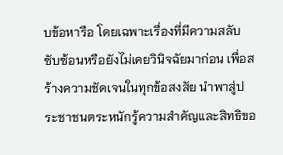บข้อหารือ โดยเฉพาะเรื่องที่มีความสลับซับซ้อนหรือยังไม่เคยวินิจฉัยมาก่อน เพื่อสร้างความชัดเจนในทุกข้อสงสัย นำพาสู่ประชาชนตระหนักรู้ความสำคัญและสิทธิขอ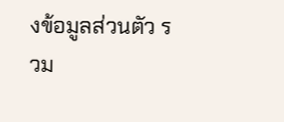งข้อมูลส่วนตัว รวม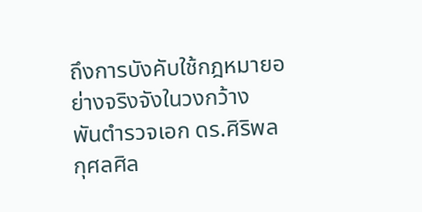ถึงการบังคับใช้กฎหมายอย่างจริงจังในวงกว้าง
พันตำรวจเอก ดร.ศิริพล กุศลศิล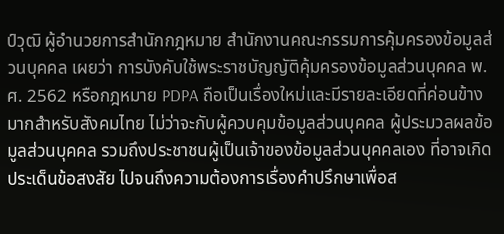ป์วุฒิ ผู้อำนวยการสำนักกฎหมาย สำนักงานคณะกรรมการคุ้มครองข้อมูลส่วนบุคคล เผยว่า การบังคับใช้พระราชบัญญัติคุ้มครองข้อมูลส่วนบุคคล พ.ศ. 2562 หรือกฎหมาย PDPA ถือเป็นเรื่องใหม่และมีรายละเอียดที่ค่อนข้างมากสำหรับสังคมไทย ไม่ว่าจะกับผู้ควบคุมข้อมูลส่วนบุคคล ผู้ประมวลผลข้อมูลส่วนบุคคล รวมถึงประชาชนผู้เป็นเจ้าของข้อมูลส่วนบุคคลเอง ที่อาจเกิดประเด็นข้อสงสัย ไปจนถึงความต้องการเรื่องคำปรึกษาเพื่อส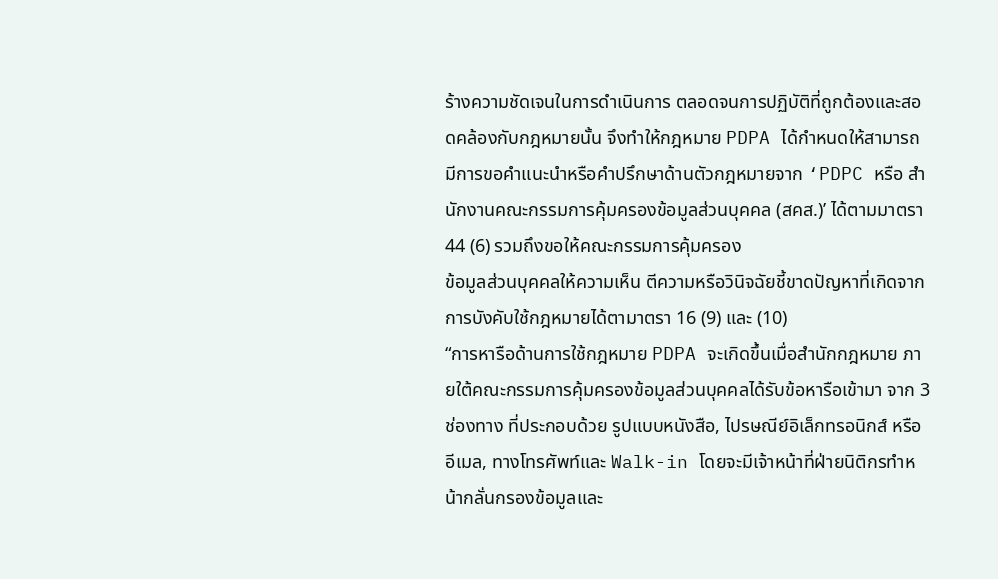ร้างความชัดเจนในการดำเนินการ ตลอดจนการปฏิบัติที่ถูกต้องและสอดคล้องกับกฎหมายนั้น จึงทำให้กฎหมาย PDPA ได้กำหนดให้สามารถมีการขอคำแนะนำหรือคำปรึกษาด้านตัวกฎหมายจาก ‘PDPC หรือ สำนักงานคณะกรรมการคุ้มครองข้อมูลส่วนบุคคล (สคส.)’ ได้ตามมาตรา 44 (6) รวมถึงขอให้คณะกรรมการคุ้มครอง
ข้อมูลส่วนบุคคลให้ความเห็น ตีความหรือวินิจฉัยชี้ขาดปัญหาที่เกิดจากการบังคับใช้กฎหมายได้ตามาตรา 16 (9) และ (10)
“การหารือด้านการใช้กฎหมาย PDPA จะเกิดขึ้นเมื่อสำนักกฎหมาย ภายใต้คณะกรรมการคุ้มครองข้อมูลส่วนบุคคลได้รับข้อหารือเข้ามา จาก 3 ช่องทาง ที่ประกอบด้วย รูปแบบหนังสือ, ไปรษณีย์อิเล็กทรอนิกส์ หรือ อีเมล, ทางโทรศัพท์และ Walk-in โดยจะมีเจ้าหน้าที่ฝ่ายนิติกรทำหน้ากลั่นกรองข้อมูลและ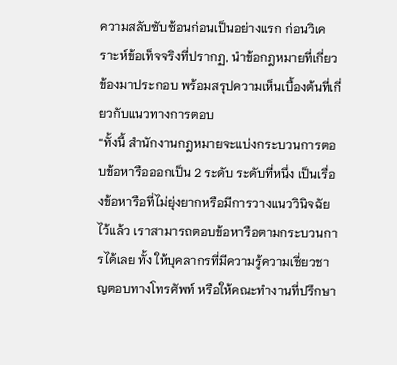ความสลับซับซ้อนก่อนเป็นอย่างแรก ก่อนวิเคราะห์ข้อเท็จจริงที่ปรากฏ, นำข้อกฎหมายที่เกี่ยวข้องมาประกอบ พร้อมสรุปความเห็นเบื้องต้นที่เกี่ยวกับแนวทางการตอบ
“ทั้งนี้ สำนักงานกฎหมายจะแบ่งกระบวนการตอบข้อหารือออกเป็น 2 ระดับ ระดับที่หนึ่ง เป็นเรื่องข้อหารือที่ไม่ยุ่งยากหรือมีการวางแนววินิจฉัยไว้แล้ว เราสามารถตอบข้อหารือตามกระบวนการได้เลย ทั้ง ให้บุคลากรที่มีความรู้ความเชี่ยวชาญตอบทางโทรศัพท์ หรือให้คณะทำงานที่ปรึกษา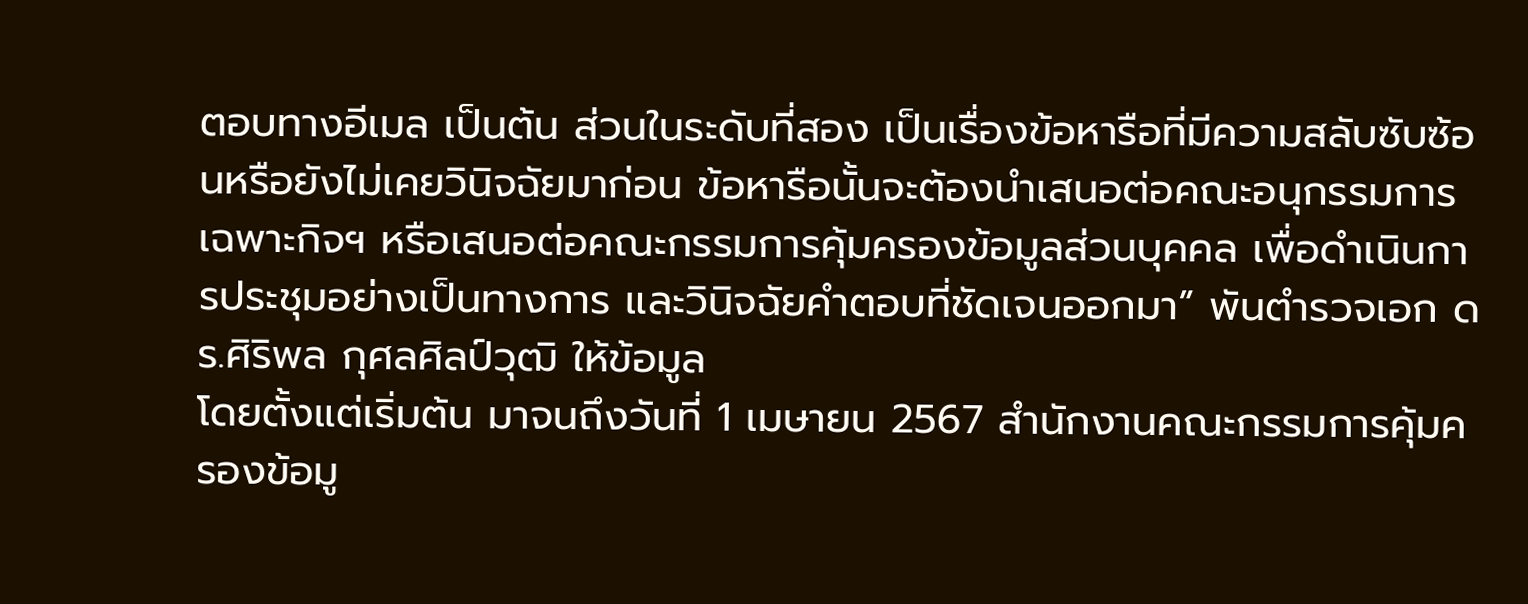ตอบทางอีเมล เป็นต้น ส่วนในระดับที่สอง เป็นเรื่องข้อหารือที่มีความสลับซับซ้อนหรือยังไม่เคยวินิจฉัยมาก่อน ข้อหารือนั้นจะต้องนำเสนอต่อคณะอนุกรรมการเฉพาะกิจฯ หรือเสนอต่อคณะกรรมการคุ้มครองข้อมูลส่วนบุคคล เพื่อดำเนินการประชุมอย่างเป็นทางการ และวินิจฉัยคำตอบที่ชัดเจนออกมา” พันตำรวจเอก ดร.ศิริพล กุศลศิลป์วุฒิ ให้ข้อมูล
โดยตั้งแต่เริ่มต้น มาจนถึงวันที่ 1 เมษายน 2567 สำนักงานคณะกรรมการคุ้มครองข้อมู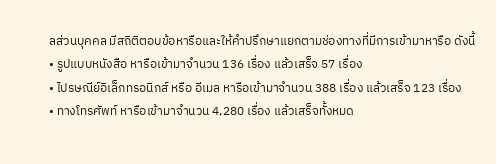ลส่วนบุคคล มีสถิติตอบข้อหารือและให้คำปรึกษาแยกตามช่องทางที่มีการเข้ามาหารือ ดังนี้
• รูปแบบหนังสือ หารือเข้ามาจำนวน 136 เรื่อง แล้วเสร็จ 57 เรื่อง
• ไปรษณีย์อิเล็กทรอนิกส์ หรือ อีเมล หารือเข้ามาจำนวน 388 เรื่อง แล้วเสร็จ 123 เรื่อง
• ทางโทรศัพท์ หารือเข้ามาจำนวน 4,280 เรื่อง แล้วเสร็จทั้งหมด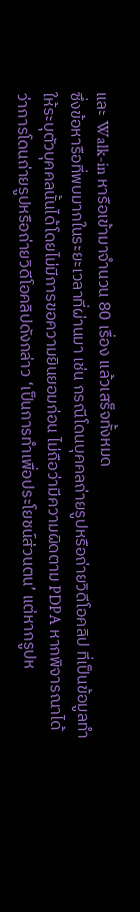และ Walk-in หารือเข้ามาจำนวน 80 เรื่อง แล้วเสร็จทั้งหมด
ซึ่งข้อหารือที่พบมากในระยะเวลาที่ผ่านมา เช่น กรณีโดนบุคคลถ่ายรูปหรือถ่ายวิดีโอคลิป ที่เป็นข้อมูลทำให้ระบุตัวบุคคลนั้นได้โดยไม่มีการขอความยินยอมก่อน ไม่ถือว่ามีความผิดตาม PDPA หากพิจารณาได้ว่าการโดนถ่ายรูปหรือถ่ายวิดีโอคลิปดังกล่าว ‘เป็นการทำเพื่อประโยชน์ส่วนตน’ แต่หากรูปห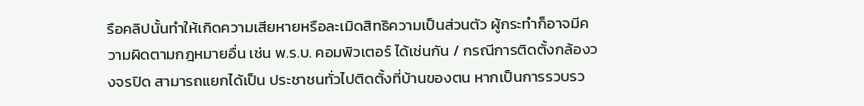รือคลิปนั้นทำให้เกิดความเสียหายหรือละเมิดสิทธิความเป็นส่วนตัว ผู้กระทำก็อาจมีความผิดตามกฎหมายอื่น เช่น พ.ร.บ. คอมพิวเตอร์ ได้เช่นกัน / กรณีการติดตั้งกล้องวงจรปิด สามารถแยกได้เป็น ประชาชนทั่วไปติดตั้งที่บ้านของตน หากเป็นการรวบรว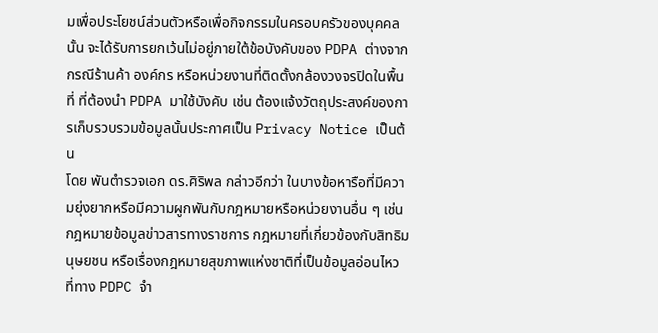มเพื่อประโยชน์ส่วนตัวหรือเพื่อกิจกรรมในครอบครัวของบุคคลนั้น จะได้รับการยกเว้นไม่อยู่ภายใต้ข้อบังคับของ PDPA ต่างจากกรณีร้านค้า องค์กร หรือหน่วยงานที่ติดตั้งกล้องวงจรปิดในพื้นที่ ที่ต้องนำ PDPA มาใช้บังคับ เช่น ต้องแจ้งวัตถุประสงค์ของการเก็บรวบรวมข้อมูลนั้นประกาศเป็น Privacy Notice เป็นต้น
โดย พันตำรวจเอก ดร.ศิริพล กล่าวอีกว่า ในบางข้อหารือที่มีความยุ่งยากหรือมีความผูกพันกับกฎหมายหรือหน่วยงานอื่น ๆ เช่น กฎหมายข้อมูลข่าวสารทางราชการ กฎหมายที่เกี่ยวข้องกับสิทธิมนุษยชน หรือเรื่องกฎหมายสุขภาพแห่งชาติที่เป็นข้อมูลอ่อนไหว ที่ทาง PDPC จำ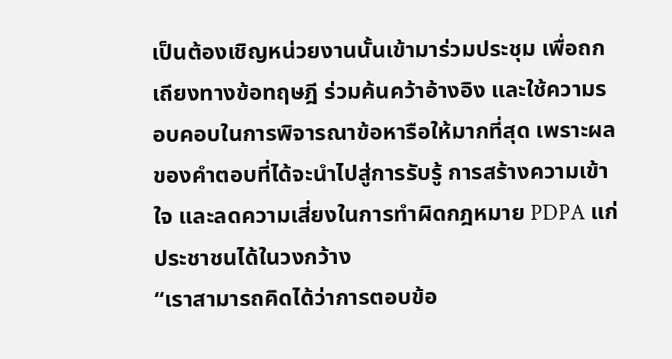เป็นต้องเชิญหน่วยงานนั้นเข้ามาร่วมประชุม เพื่อถกเถียงทางข้อทฤษฎี ร่วมค้นคว้าอ้างอิง และใช้ความรอบคอบในการพิจารณาข้อหารือให้มากที่สุด เพราะผลของคำตอบที่ได้จะนำไปสู่การรับรู้ การสร้างความเข้าใจ และลดความเสี่ยงในการทำผิดกฎหมาย PDPA แก่ประชาชนได้ในวงกว้าง
“เราสามารถคิดได้ว่าการตอบข้อ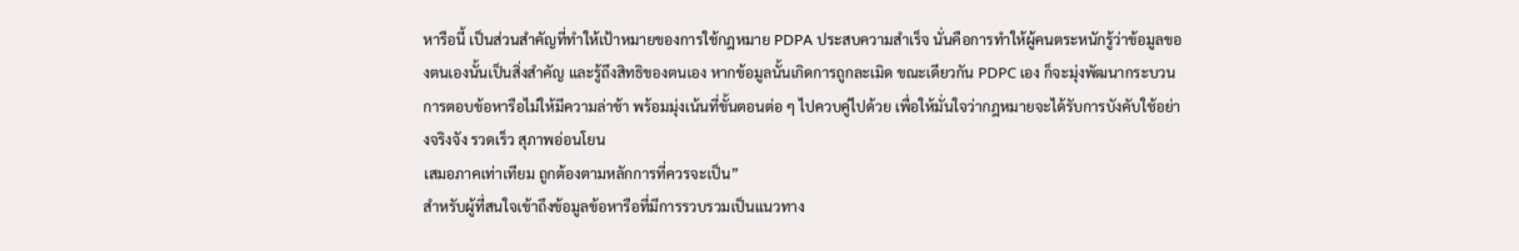หารือนี้ เป็นส่วนสำคัญที่ทำให้เป้าหมายของการใช้กฎหมาย PDPA ประสบความสำเร็จ นั่นคือการทำให้ผู้คนตระหนักรู้ว่าข้อมูลของตนเองนั้นเป็นสิ่งสำคัญ และรู้ถึงสิทธิของตนเอง หากข้อมูลนั้นเกิดการถูกละเมิด ขณะเดียวกัน PDPC เอง ก็จะมุ่งพัฒนากระบวนการตอบข้อหารือไม่ให้มีความล่าช้า พร้อมมุ่งเน้นที่ขั้นตอนต่อ ๆ ไปควบคู่ไปด้วย เพื่อให้มั่นใจว่ากฎหมายจะได้รับการบังคับใช้อย่างจริงจัง รวดเร็ว สุภาพอ่อนโยน
เสมอภาคเท่าเทียม ถูกต้องตามหลักการที่ควรจะเป็น”
สำหรับผู้ที่สนใจเข้าถึงข้อมูลข้อหารือที่มีการรวบรวมเป็นแนวทาง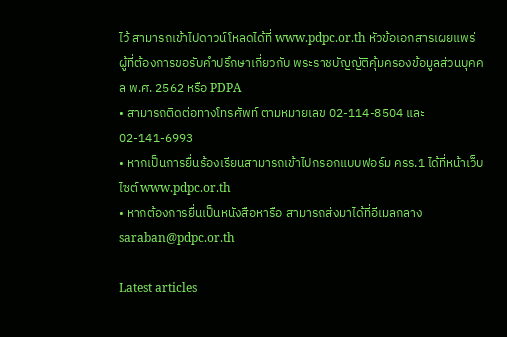ไว้ สามารถเข้าไปดาวน์โหลดได้ที่ www.pdpc.or.th หัวข้อเอกสารเผยแพร่
ผู้ที่ต้องการขอรับคำปรึกษาเกี่ยวกับ พระราชบัญญัติคุ้มครองข้อมูลส่วนบุคคล พ.ศ. 2562 หรือ PDPA
• สามารถติดต่อทางโทรศัพท์ ตามหมายเลข 02-114-8504 และ 02-141-6993
• หากเป็นการยื่นร้องเรียนสามารถเข้าไปกรอกแบบฟอร์ม ครร.1 ได้ที่หน้าเว็บไซต์ www.pdpc.or.th
• หากต้องการยื่นเป็นหนังสือหารือ สามารถส่งมาได้ที่อีเมลกลาง saraban@pdpc.or.th

Latest articles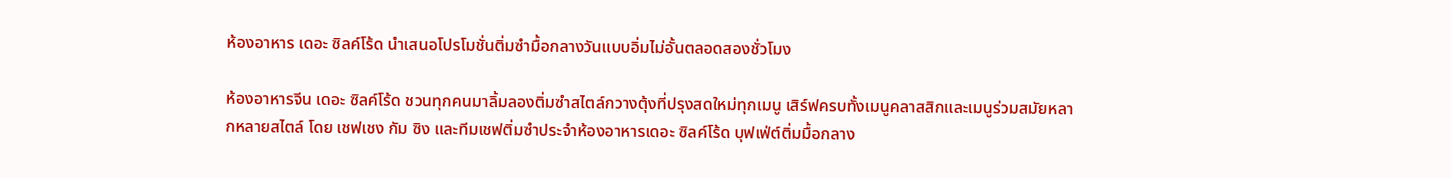ห้องอาหาร เดอะ ซิลค์โร้ด นำเสนอโปรโมชั่นติ่มซำมื้อกลางวันแบบอิ่มไม่อั้นตลอดสองชั่วโมง

ห้องอาหารจีน เดอะ ซิลค์โร้ด ชวนทุกคนมาลิ้มลองติ่มซำสไตล์กวางตุ้งที่ปรุงสดใหม่ทุกเมนู เสิร์ฟครบทั้งเมนูคลาสสิกและเมนูร่วมสมัยหลากหลายสไตล์ โดย เชฟเชง กัม ซิง และทีมเชฟติ่มซำประจำห้องอาหารเดอะ ซิลค์โร้ด บุฟเฟ่ต์ติ่มมื้อกลาง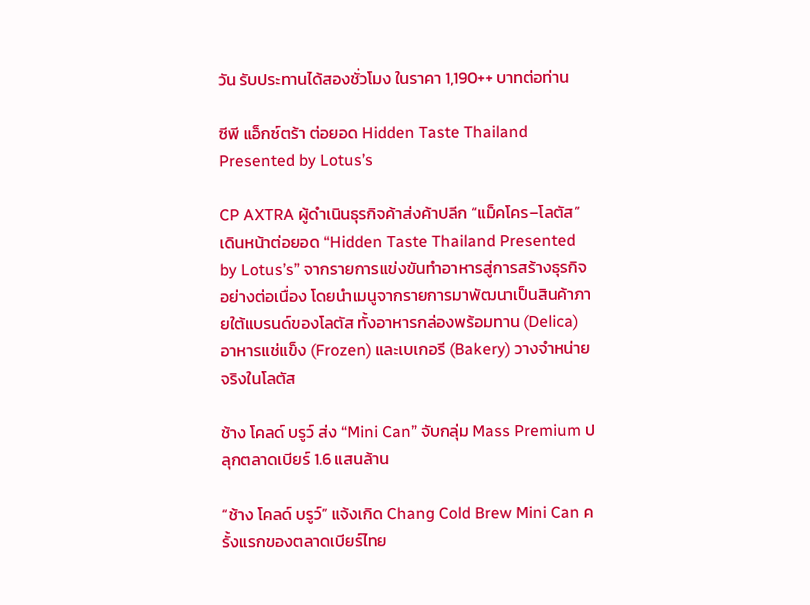วัน รับประทานได้สองชั่วโมง ในราคา 1,190++ บาทต่อท่าน

ซีพี แอ็กซ์ตร้า ต่อยอด Hidden Taste Thailand Presented by Lotus’s

CP AXTRA ผู้ดำเนินธุรกิจค้าส่งค้าปลีก “แม็คโคร–โลตัส” เดินหน้าต่อยอด “Hidden Taste Thailand Presented by Lotus’s” จากรายการแข่งขันทำอาหารสู่การสร้างธุรกิจอย่างต่อเนื่อง โดยนำเมนูจากรายการมาพัฒนาเป็นสินค้าภายใต้แบรนด์ของโลตัส ทั้งอาหารกล่องพร้อมทาน (Delica) อาหารแช่แข็ง (Frozen) และเบเกอรี (Bakery) วางจำหน่ายจริงในโลตัส

ช้าง โคลด์ บรูว์ ส่ง “Mini Can” จับกลุ่ม Mass Premium ปลุกตลาดเบียร์ 1.6 แสนล้าน

“ช้าง โคลด์ บรูว์” แจ้งเกิด Chang Cold Brew Mini Can ครั้งแรกของตลาดเบียร์ไทย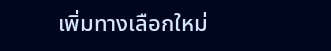เพิ่มทางเลือกใหม่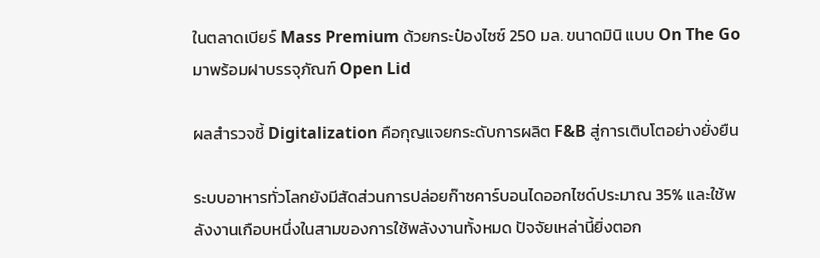ในตลาดเบียร์ Mass Premium ด้วยกระป๋องไซซ์ 250 มล. ขนาดมินิ แบบ On The Go มาพร้อมฝาบรรจุภัณฑ์ Open Lid

ผลสำรวจชี้ Digitalization คือกุญแจยกระดับการผลิต F&B สู่การเติบโตอย่างยั่งยืน

ระบบอาหารทั่วโลกยังมีสัดส่วนการปล่อยก๊าซคาร์บอนไดออกไซด์ประมาณ 35% และใช้พลังงานเกือบหนึ่งในสามของการใช้พลังงานทั้งหมด ปัจจัยเหล่านี้ยิ่งตอก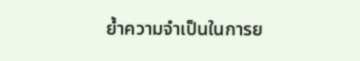ย้ำความจำเป็นในการย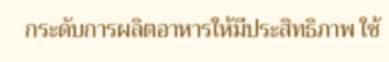กระดับการผลิตอาหารให้มีประสิทธิภาพ ใช้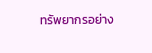ทรัพยากรอย่าง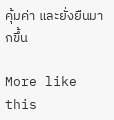คุ้มค่า และยั่งยืนมากขึ้น

More like this